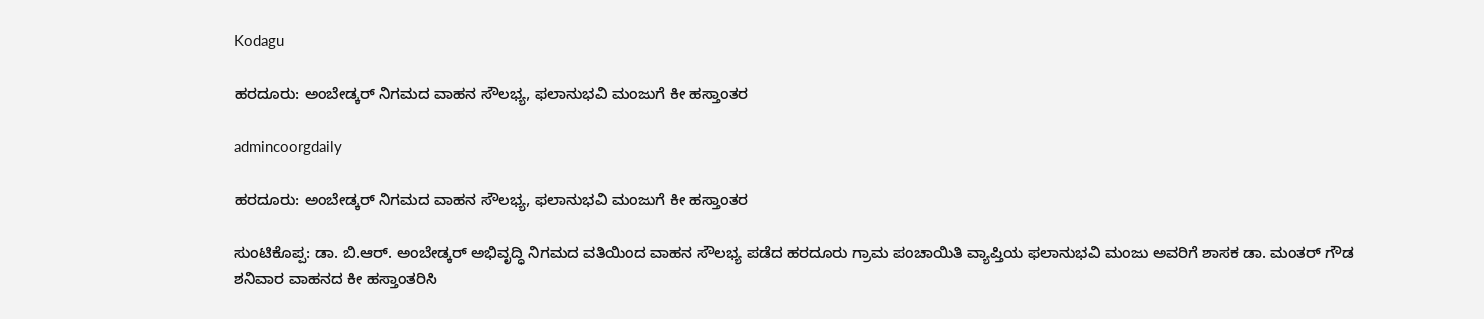Kodagu

ಹರದೂರು: ಅಂಬೇಡ್ಕರ್ ನಿಗಮದ ವಾಹನ ಸೌಲಭ್ಯ, ಫಲಾನುಭವಿ ಮಂಜುಗೆ ಕೀ ಹಸ್ತಾಂತರ

admincoorgdaily

ಹರದೂರು: ಅಂಬೇಡ್ಕರ್ ನಿಗಮದ ವಾಹನ ಸೌಲಭ್ಯ, ಫಲಾನುಭವಿ ಮಂಜುಗೆ ಕೀ ಹಸ್ತಾಂತರ

ಸುಂಟಿಕೊಪ್ಪ: ಡಾ. ಬಿ.ಆರ್. ಅಂಬೇಡ್ಕರ್ ಅಭಿವೃದ್ಧಿ ನಿಗಮದ ವತಿಯಿಂದ ವಾಹನ ಸೌಲಭ್ಯ ಪಡೆದ ಹರದೂರು ಗ್ರಾಮ ಪಂಚಾಯಿತಿ ವ್ಯಾಪ್ತಿಯ ಫಲಾನುಭವಿ ಮಂಜು ಅವರಿಗೆ ಶಾಸಕ ಡಾ. ಮಂತರ್ ಗೌಡ ಶನಿವಾರ ವಾಹನದ ಕೀ ಹಸ್ತಾಂತರಿಸಿ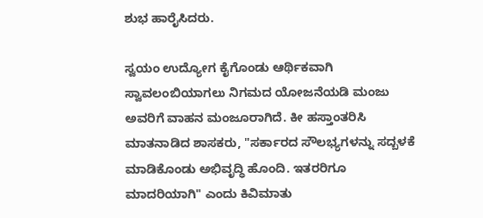ಶುಭ ಹಾರೈಸಿದರು.

ಸ್ವಯಂ ಉದ್ಯೋಗ ಕೈಗೊಂಡು ಆರ್ಥಿಕವಾಗಿ ಸ್ವಾವಲಂಬಿಯಾಗಲು ನಿಗಮದ ಯೋಜನೆಯಡಿ ಮಂಜು ಅವರಿಗೆ ವಾಹನ ಮಂಜೂರಾಗಿದೆ. ಕೀ ಹಸ್ತಾಂತರಿಸಿ ಮಾತನಾಡಿದ ಶಾಸಕರು, "ಸರ್ಕಾರದ ಸೌಲಭ್ಯಗಳನ್ನು ಸದ್ಬಳಕೆ ಮಾಡಿಕೊಂಡು ಅಭಿವೃದ್ಧಿ ಹೊಂದಿ. ಇತರರಿಗೂ ಮಾದರಿಯಾಗಿ" ಎಂದು ಕಿವಿಮಾತು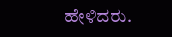ಹೇಳಿದರು.